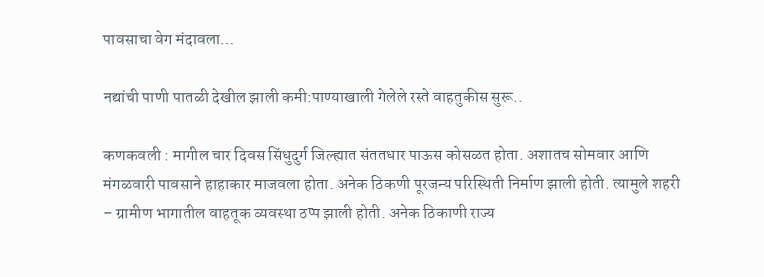पावसाचा वेग मंदावला…

नद्यांची पाणी पातळी देखील झाली कमी:पाण्याखाली गेलेले रस्ते वाहतुकीस सुरू..

कणकवली : मागील चार दिवस सिंधुदुर्ग जिल्ह्यात संततधार पाऊस कोसळत होता. अशातच सोमवार आणि मंगळवारी पावसाने हाहाकार माजवला होता. अनेक ठिकणी पूरजन्य परिस्थिती निर्माण झाली होती. त्यामुले शहरी – ग्रामीण भागातील वाहतूक व्यवस्था ठप्प झाली होती. अनेक ठिकाणी राज्य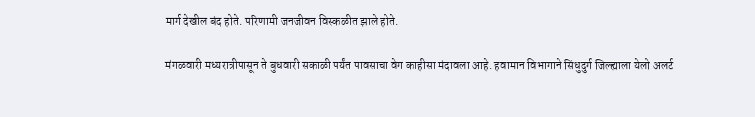मार्ग देखील बंद होते. परिणामी जनजीवन विस्कळीत झाले होते.

मंगळवारी मध्यरात्रीपासून ते बुधवारी सकाळी पर्यंत पावसाचा वेग काहीसा मंदावला आहे. हवामान विभागाने सिंधुदुर्ग जिल्ह्याला येलो अलर्ट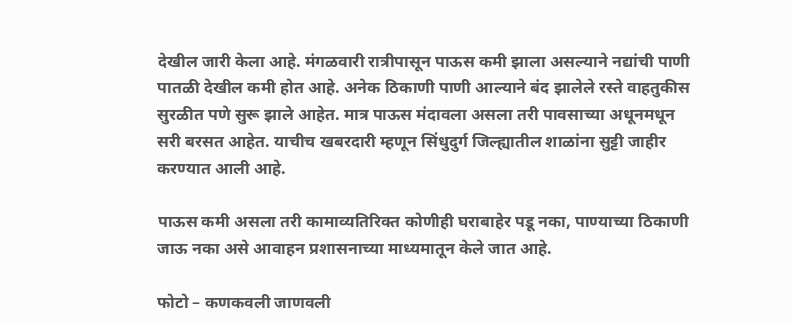देखील जारी केला आहे. मंगळवारी रात्रीपासून पाऊस कमी झाला असल्याने नद्यांची पाणी पातळी देखील कमी होत आहे. अनेक ठिकाणी पाणी आल्याने बंद झालेले रस्ते वाहतुकीस सुरळीत पणे सुरू झाले आहेत. मात्र पाऊस मंदावला असला तरी पावसाच्या अधूनमधून सरी बरसत आहेत. याचीच खबरदारी म्हणून सिंधुदुर्ग जिल्ह्यातील शाळांना सुट्टी जाहीर करण्यात आली आहे.

पाऊस कमी असला तरी कामाव्यतिरिक्त कोणीही घराबाहेर पडू नका, पाण्याच्या ठिकाणी जाऊ नका असे आवाहन प्रशासनाच्या माध्यमातून केले जात आहे.

फोटो – कणकवली जाणवली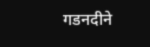गडनदीने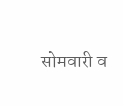सोमवारी व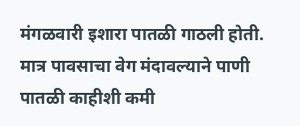मंगळवारी इशारा पातळी गाठली होती. मात्र पावसाचा वेग मंदावल्याने पाणी पातळी काहीशी कमी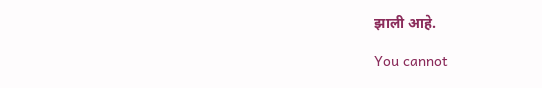झाली आहे.

You cannot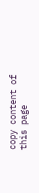copy content of this page